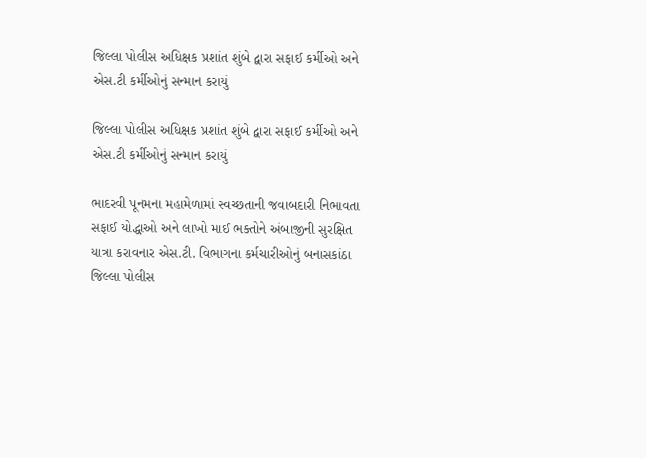જિલ્લા પોલીસ અધિક્ષક પ્રશાંત શુંબે દ્વારા સફાઈ કર્મીઓ અને એસ.ટી કર્મીઓનું સન્માન કરાયું

જિલ્લા પોલીસ અધિક્ષક પ્રશાંત શુંબે દ્વારા સફાઈ કર્મીઓ અને એસ.ટી કર્મીઓનું સન્માન કરાયું

ભાદરવી પૂનમના મહામેળામાં સ્વચ્છતાની જવાબદારી નિભાવતા સફાઈ યોદ્ધાઓ અને લાખો માઈ ભક્તોને અંબાજીની સુરક્ષિત યાત્રા કરાવનાર એસ.ટી. વિભાગના કર્મચારીઓનું બનાસકાંઠા જિલ્લા પોલીસ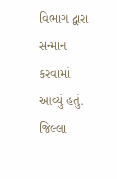વિભાગ દ્વારા સન્માન કરવામાં આવ્યું હતું. જિલ્લા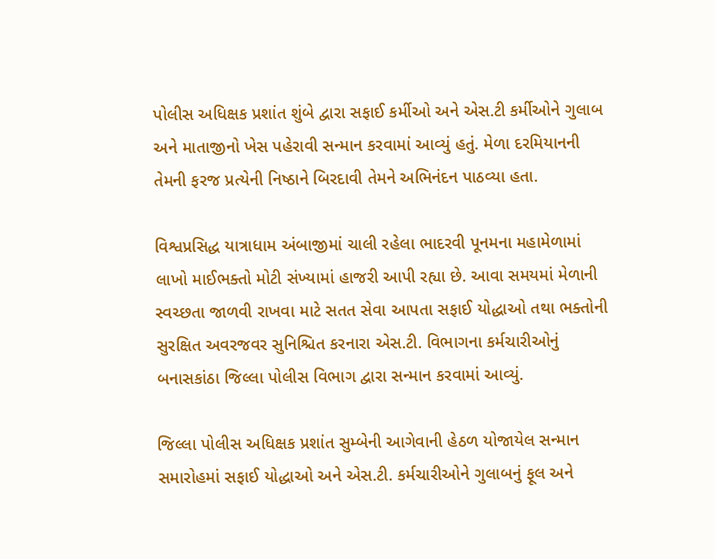પોલીસ અધિક્ષક પ્રશાંત શુંબે દ્વારા સફાઈ કર્મીઓ અને એસ.ટી કર્મીઓને ગુલાબ અને માતાજીનો ખેસ પહેરાવી સન્માન કરવામાં આવ્યું હતું. મેળા દરમિયાનની તેમની ફરજ પ્રત્યેની નિષ્ઠાને બિરદાવી તેમને અભિનંદન પાઠવ્યા હતા.

વિશ્વપ્રસિદ્ધ યાત્રાધામ અંબાજીમાં ચાલી રહેલા ભાદરવી પૂનમના મહામેળામાં લાખો માઈભક્તો મોટી સંખ્યામાં હાજરી આપી રહ્યા છે. આવા સમયમાં મેળાની સ્વચ્છતા જાળવી રાખવા માટે સતત સેવા આપતા સફાઈ યોદ્ધાઓ તથા ભક્તોની સુરક્ષિત અવરજવર સુનિશ્ચિત કરનારા એસ.ટી. વિભાગના કર્મચારીઓનું બનાસકાંઠા જિલ્લા પોલીસ વિભાગ દ્વારા સન્માન કરવામાં આવ્યું.

જિલ્લા પોલીસ અધિક્ષક પ્રશાંત સુમ્બેની આગેવાની હેઠળ યોજાયેલ સન્માન સમારોહમાં સફાઈ યોદ્ધાઓ અને એસ.ટી. કર્મચારીઓને ગુલાબનું ફૂલ અને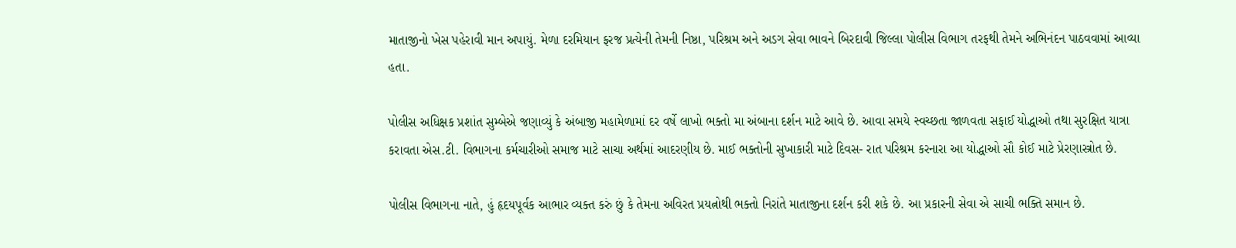માતાજીનો ખેસ પહેરાવી માન અપાયું. મેળા દરમિયાન ફરજ પ્રત્યેની તેમની નિષ્ઠા, પરિશ્રમ અને અડગ સેવા ભાવને બિરદાવી જિલ્લા પોલીસ વિભાગ તરફથી તેમને અભિનંદન પાઠવવામાં આવ્યા હતા.

પોલીસ અધિક્ષક પ્રશાંત સુમ્બેએ જણાવ્યું કે અંબાજી મહામેળામાં દર વર્ષે લાખો ભક્તો મા અંબાના દર્શન માટે આવે છે. આવા સમયે સ્વચ્છતા જાળવતા સફાઈ યોદ્ધાઓ તથા સુરક્ષિત યાત્રા કરાવતા એસ.ટી. વિભાગના કર્મચારીઓ સમાજ માટે સાચા અર્થમાં આદરણીય છે. માઈ ભક્તોની સુખાકારી માટે દિવસ- રાત પરિશ્રમ કરનારા આ યોદ્ધાઓ સૌ કોઈ માટે પ્રેરણાસ્ત્રોત છે.

પોલીસ વિભાગના નાતે, હું હૃદયપૂર્વક આભાર વ્યક્ત કરું છું કે તેમના અવિરત પ્રયત્નોથી ભક્તો નિરાંતે માતાજીના દર્શન કરી શકે છે. આ પ્રકારની સેવા એ સાચી ભક્તિ સમાન છે.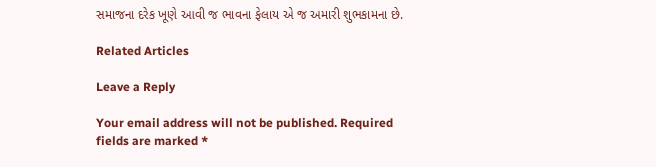સમાજના દરેક ખૂણે આવી જ ભાવના ફેલાય એ જ અમારી શુભકામના છે.

Related Articles

Leave a Reply

Your email address will not be published. Required fields are marked *